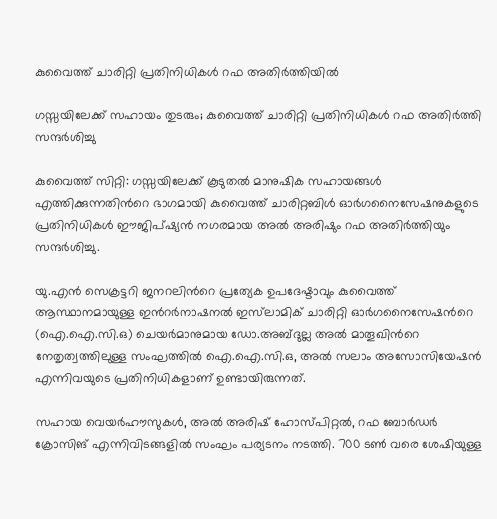കുവൈത്ത് ചാരിറ്റി പ്രതിനിധികൾ റഫ അതിർത്തിയിൽ

ഗസ്സയിലേക്ക് സഹായം തുടരും; കുവൈത്ത് ചാരിറ്റി പ്രതിനിധികൾ റഫ അതിർത്തി സന്ദർശിച്ചു

കുവൈത്ത് സിറ്റി: ഗസ്സയിലേക്ക് കൂടുതൽ മാനുഷിക സഹായങ്ങൾ എത്തിക്കുന്നതിന്‍റെ ഭാഗമായി കുവൈത്ത് ചാരിറ്റബിൾ ഓർഗനൈസേഷനുകളുടെ പ്രതിനിധികൾ ഈജിപ്ഷ്യൻ നഗരമായ അൽ അരിഷും റഫ അതിർത്തിയും സന്ദർശിച്ചു.

യു.എൻ സെക്രട്ടറി ജനറലിന്‍റെ പ്രത്യേക ഉപദേഷ്ടാവും കുവൈത്ത് ആസ്ഥാനമായുള്ള ഇന്‍റർനാഷനൽ ഇസ്‌ലാമിക് ചാരിറ്റി ഓർഗനൈസേഷന്‍റെ (ഐ.ഐ.സി.ഒ) ചെയർമാനുമായ ഡോ.അബ്ദുല്ല അൽ മാതൂഖിന്‍റെ നേതൃത്വത്തിലുള്ള സംഘത്തിൽ ഐ.ഐ.സി.ഒ, അൽ സലാം അസോസിയേഷൻ എന്നിവയുടെ പ്രതിനിധികളാണ് ഉണ്ടായിരുന്നത്.

സഹായ വെയർഹൗസുകൾ, അൽ അരിഷ് ഹോസ്പിറ്റൽ, റഫ ബോർഡർ ക്രോസിങ് എന്നിവിടങ്ങളിൽ സംഘം പര്യടനം നടത്തി. 700 ടൺ വരെ ശേഷിയുള്ള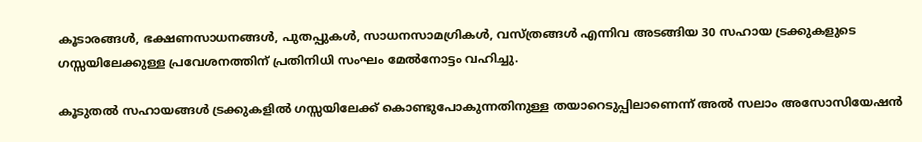കൂടാരങ്ങൾ, ഭക്ഷണസാധനങ്ങൾ, പുതപ്പുകൾ, സാധനസാമഗ്രികൾ, വസ്ത്രങ്ങൾ എന്നിവ അടങ്ങിയ 30 സഹായ ട്രക്കുകളുടെ ഗസ്സയിലേക്കുള്ള പ്രവേശനത്തിന് പ്രതിനിധി സംഘം മേൽനോട്ടം വഹിച്ചു.

കൂടുതൽ സഹായങ്ങൾ ട്രക്കുകളിൽ ഗസ്സയിലേക്ക് കൊണ്ടുപോകുന്നതിനുള്ള തയാറെടുപ്പിലാണെന്ന് അൽ സലാം അസോസിയേഷൻ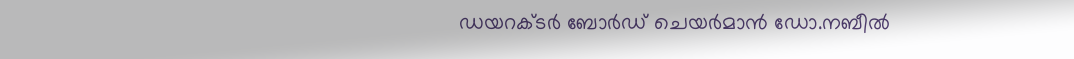ഡയറക്ടർ ബോർഡ് ചെയർമാൻ ഡോ.നബീൽ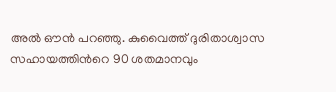അൽ ഔൻ പറഞ്ഞു. കുവൈത്ത് ദുരിതാശ്വാസ സഹായത്തിന്‍റെ 90 ശതമാനവും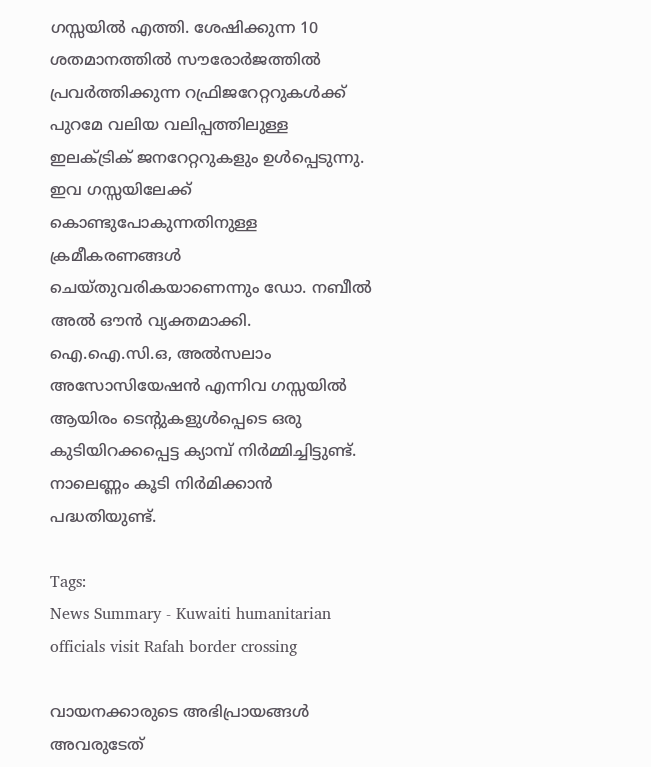ഗസ്സയിൽ എത്തി. ശേഷിക്കുന്ന 10 ശതമാനത്തിൽ സൗരോർജത്തിൽ പ്രവർത്തിക്കുന്ന റഫ്രിജറേറ്ററുകൾക്ക് പുറമേ വലിയ വലിപ്പത്തിലുള്ള ഇലക്ട്രിക് ജനറേറ്ററുകളും ഉൾപ്പെടുന്നു. ഇവ ഗസ്സയിലേക്ക് കൊണ്ടുപോകുന്നതിനുള്ള ക്രമീകരണങ്ങൾ ചെയ്തുവരികയാണെന്നും ഡോ. നബീൽ അൽ ഔൻ വ്യക്തമാക്കി. ഐ.ഐ.സി.ഒ, അൽസലാം അസോസിയേഷൻ എന്നിവ ഗസ്സയിൽ ആയിരം ടെന്‍റുകളുൾപ്പെടെ ഒരു കുടിയിറക്കപ്പെട്ട ക്യാമ്പ് നിർമ്മിച്ചിട്ടുണ്ട്. നാലെണ്ണം കൂടി നിർമിക്കാൻ പദ്ധതിയുണ്ട്.

Tags:
News Summary - Kuwaiti humanitarian officials visit Rafah border crossing

വായനക്കാരുടെ അഭിപ്രായങ്ങള്‍ അവരുടേത്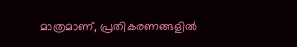മാത്രമാണ്, പ്രതികരണങ്ങളിൽ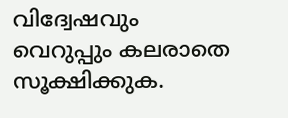വിദ്വേഷവും വെറുപ്പും കലരാതെ സൂക്ഷിക്കുക.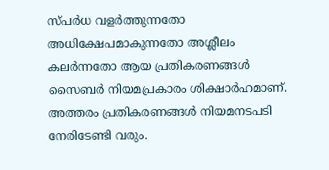സ്പർധ വളർത്തുന്നതോ അധിക്ഷേപമാകുന്നതോ അശ്ലീലം കലർന്നതോ ആയ പ്രതികരണങ്ങൾ സൈബർ നിയമപ്രകാരം ശിക്ഷാർഹമാണ്. അത്തരം പ്രതികരണങ്ങൾ നിയമനടപടി നേരിടേണ്ടി വരും.